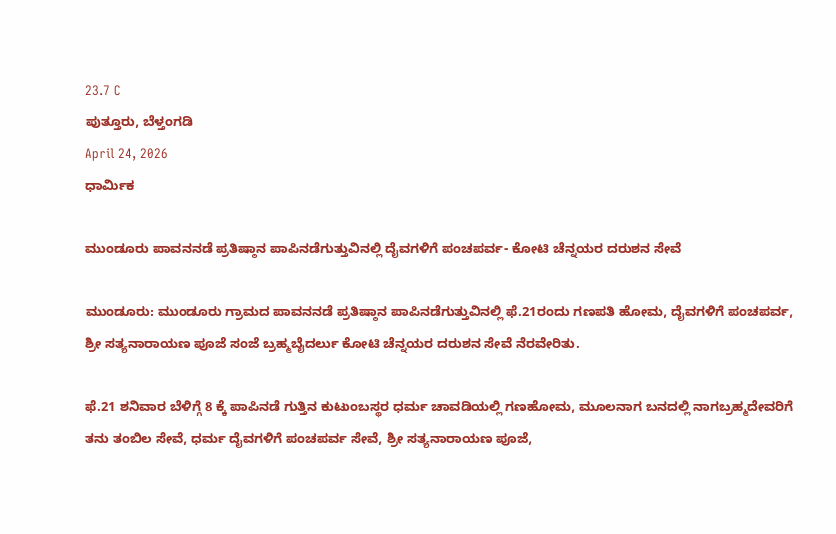23.7 C
ಪುತ್ತೂರು, ಬೆಳ್ತಂಗಡಿ
April 24, 2026
ಧಾರ್ಮಿಕ

ಮುಂಡೂರು ಪಾವನನಡೆ ಪ್ರತಿಷ್ಠಾನ ಪಾಪಿನಡೆಗುತ್ತುವಿನಲ್ಲಿ ದೈವಗಳಿಗೆ ಪಂಚಪರ್ವ- ಕೋಟಿ ಚೆನ್ನಯರ ದರುಶನ ಸೇವೆ

ಮುಂಡೂರು: ಮುಂಡೂರು ಗ್ರಾಮದ ಪಾವನನಡೆ ಪ್ರತಿಷ್ಠಾನ ಪಾಪಿನಡೆಗುತ್ತುವಿನಲ್ಲಿ ಫೆ.21ರಂದು ಗಣಪತಿ ಹೋಮ, ದೈವಗಳಿಗೆ ಪಂಚಪರ್ವ, ಶ್ರೀ ಸತ್ಯನಾರಾಯಣ ಪೂಜೆ ಸಂಜೆ ಬ್ರಹ್ಮಬೈದರ್ಲು ಕೋಟಿ ಚೆನ್ನಯರ ದರುಶನ ಸೇವೆ ನೆರವೇರಿತು.

ಫೆ.21 ಶನಿವಾರ ಬೆಳಿಗ್ಗೆ 8 ಕ್ಕೆ ಪಾಪಿನಡೆ ಗುತ್ತಿನ ಕುಟುಂಬಸ್ಥರ ಧರ್ಮ ಚಾವಡಿಯಲ್ಲಿ ಗಣಹೋಮ, ಮೂಲನಾಗ ಬನದಲ್ಲಿ ನಾಗಬ್ರಹ್ಮದೇವರಿಗೆ ತನು ತಂಬಿಲ ಸೇವೆ, ಧರ್ಮ ದೈವಗಳಿಗೆ ಪಂಚಪರ್ವ ಸೇವೆ, ಶ್ರೀ ಸತ್ಯನಾರಾಯಣ ಪೂಜೆ,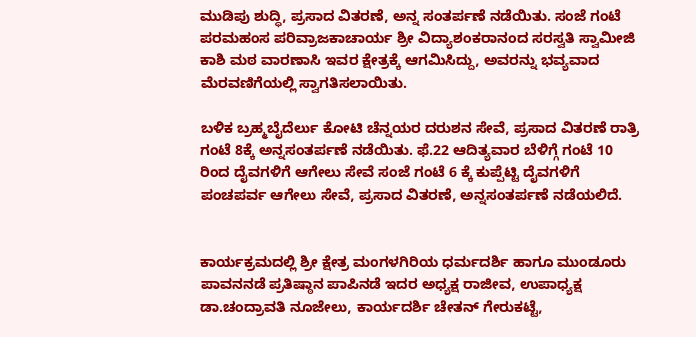ಮುಡಿಪು ಶುದ್ಧಿ, ಪ್ರಸಾದ ವಿತರಣೆ, ಅನ್ನ ಸಂತರ್ಪಣೆ ನಡೆಯಿತು. ಸಂಜೆ ಗಂಟೆ ಪರಮಹಂಸ ಪರಿವ್ರಾಜಕಾಚಾರ್ಯ ಶ್ರೀ ವಿದ್ಯಾಶಂಕರಾನಂದ ಸರಸ್ವತಿ ಸ್ವಾಮೀಜಿ ಕಾಶಿ ಮಠ ವಾರಣಾಸಿ ಇವರ ಕ್ಷೇತ್ರಕ್ಕೆ ಆಗಮಿಸಿದ್ದು, ಅವರನ್ನು ಭವ್ಯವಾದ ಮೆರವಣಿಗೆಯಲ್ಲಿ ಸ್ವಾಗತಿಸಲಾಯಿತು.

ಬಳಿಕ ಬ್ರಹ್ಮಬೈದೆರ್ಲು ಕೋಟಿ ಚೆನ್ನಯರ ದರುಶನ ಸೇವೆ, ಪ್ರಸಾದ ವಿತರಣೆ ರಾತ್ರಿ ಗಂಟೆ 8ಕ್ಕೆ ಅನ್ನಸಂತರ್ಪಣೆ ನಡೆಯಿತು. ಫೆ.22 ಆದಿತ್ಯವಾರ ಬೆಳಿಗ್ಗೆ ಗಂಟೆ 10 ರಿಂದ ದೈವಗಳಿಗೆ ಆಗೇಲು ಸೇವೆ ಸಂಜೆ ಗಂಟೆ 6 ಕ್ಕೆ ಕುಪ್ಪೆಟ್ಟಿ ದೈವಗಳಿಗೆ ಪಂಚಪರ್ವ ಆಗೇಲು ಸೇವೆ, ಪ್ರಸಾದ ವಿತರಣೆ, ಅನ್ನಸಂತರ್ಪಣೆ ನಡೆಯಲಿದೆ.


ಕಾರ್ಯಕ್ರಮದಲ್ಲಿ ಶ್ರೀ ಕ್ಷೇತ್ರ ಮಂಗಳಗಿರಿಯ ಧರ್ಮದರ್ಶಿ ಹಾಗೂ ಮುಂಡೂರು ಪಾವನನಡೆ ಪ್ರತಿಷ್ಠಾನ ಪಾಪಿನಡೆ ಇದರ ಅಧ್ಯಕ್ಷ ರಾಜೀವ, ಉಪಾಧ್ಯಕ್ಷ ಡಾ.ಚಂದ್ರಾವತಿ ನೂಜೇಲು, ಕಾರ್ಯದರ್ಶಿ ಚೇತನ್ ಗೇರುಕಟ್ಟೆ,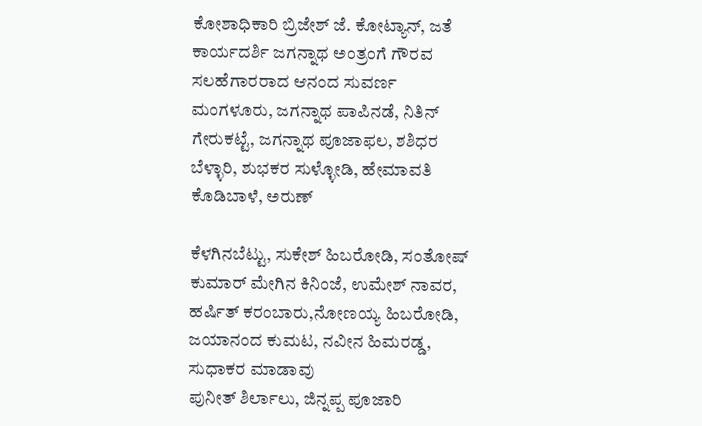ಕೋಶಾಧಿಕಾರಿ ಬ್ರಿಜೇಶ್ ಜೆ. ಕೋಟ್ಯಾನ್, ಜತೆ ಕಾರ್ಯದರ್ಶಿ ಜಗನ್ನಾಥ ಅಂತ್ರಂಗೆ ಗೌರವ ಸಲಹೆಗಾರರಾದ ಆನಂದ ಸುವರ್ಣ ಮಂಗಳೂರು, ಜಗನ್ನಾಥ ಪಾಪಿನಡೆ, ನಿತಿನ್ ಗೇರುಕಟ್ಟೆ, ಜಗನ್ನಾಥ ಪೂಜಾಫಲ, ಶಶಿಧರ ಬೆಳ್ಳಾರಿ, ಶುಭಕರ ಸುಳ್ಳೋಡಿ, ಹೇಮಾವತಿ ಕೊಡಿಬಾಳೆ, ಅರುಣ್

ಕೆಳಗಿನಬೆಟ್ಟು, ಸುಕೇಶ್ ಹಿಬರೋಡಿ, ಸಂತೋಷ್ ಕುಮಾರ್ ಮೇಗಿನ ಕಿನಿಂಜೆ, ಉಮೇಶ್ ನಾವರ, ಹರ್ಷಿತ್ ಕರಂಬಾರು,ನೋಣಯ್ಯ ಹಿಬರೋಡಿ, ಜಯಾನಂದ ಕುಮಟ, ನವೀನ ಹಿಮರಡ್ಡ, ಸುಧಾಕರ ಮಾಡಾವು
ಪುನೀತ್ ಶಿರ್ಲಾಲು, ಜಿನ್ನಪ್ಪ ಪೂಜಾರಿ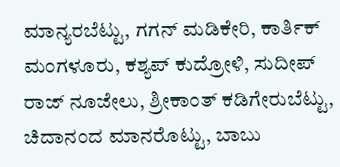ಮಾನ್ಯರಬೆಟ್ಟು, ಗಗನ್ ಮಡಿಕೇರಿ, ಕಾರ್ತಿಕ್ ಮಂಗಳೂರು, ಕಶ್ಯಪ್ ಕುದ್ರೋಳಿ, ಸುದೀಪ್ ರಾಜ್ ನೂಜೇಲು, ಶ್ರೀಕಾಂತ್ ಕಡಿಗೇರುಬೆಟ್ಟು, ಚಿದಾನಂದ ಮಾನರೊಟ್ಟು, ಬಾಬು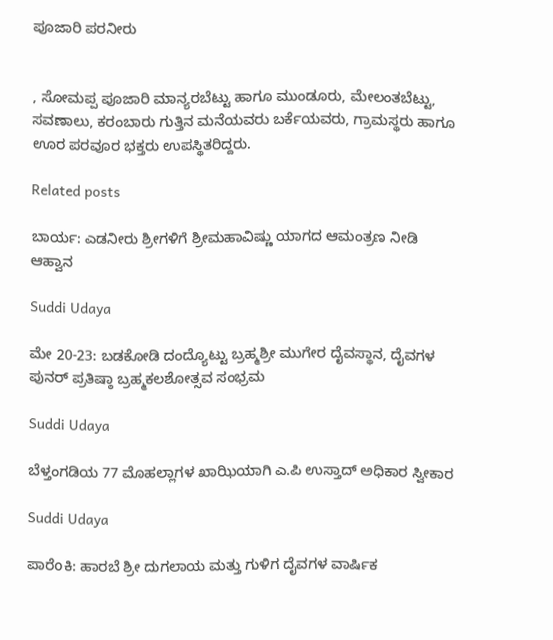ಪೂಜಾರಿ ಪರನೀರು


, ಸೋಮಪ್ಪ ಪೂಜಾರಿ ಮಾನ್ಯರಬೆಟ್ಟು ಹಾಗೂ ಮುಂಡೂರು, ಮೇಲಂತಬೆಟ್ಟು, ಸವಣಾಲು, ಕರಂಬಾರು ಗುತ್ತಿನ ಮನೆಯವರು ಬರ್ಕೆಯವರು, ಗ್ರಾಮಸ್ಥರು ಹಾಗೂ ಊರ ಪರವೂರ ಭಕ್ತರು ಉಪಸ್ಥಿತರಿದ್ದರು.

Related posts

ಬಾರ್ಯ: ಎಡನೀರು ಶ್ರೀಗಳಿಗೆ ಶ್ರೀಮಹಾವಿಷ್ಣು ಯಾಗದ ಆಮಂತ್ರಣ ನೀಡಿ ಆಹ್ವಾನ

Suddi Udaya

ಮೇ 20-23: ಬಡಕೋಡಿ ದಂದ್ಯೊಟ್ಟು ಬ್ರಹ್ಮಶ್ರೀ ಮುಗೇರ ದೈವಸ್ಥಾನ, ದೈವಗಳ ಪುನರ್ ಪ್ರತಿಷ್ಠಾ ಬ್ರಹ್ಮಕಲಶೋತ್ಸವ ಸಂಭ್ರಮ

Suddi Udaya

ಬೆಳ್ತಂಗಡಿಯ 77 ಮೊಹಲ್ಲಾಗಳ ಖಾಝಿಯಾಗಿ ಎ.ಪಿ ಉಸ್ತಾದ್ ಅಧಿಕಾರ ಸ್ವೀಕಾರ

Suddi Udaya

ಪಾರೆoಕಿ: ಹಾರಬೆ ಶ್ರೀ ದುಗಲಾಯ ಮತ್ತು ಗುಳಿಗ ದೈವಗಳ ವಾರ್ಷಿಕ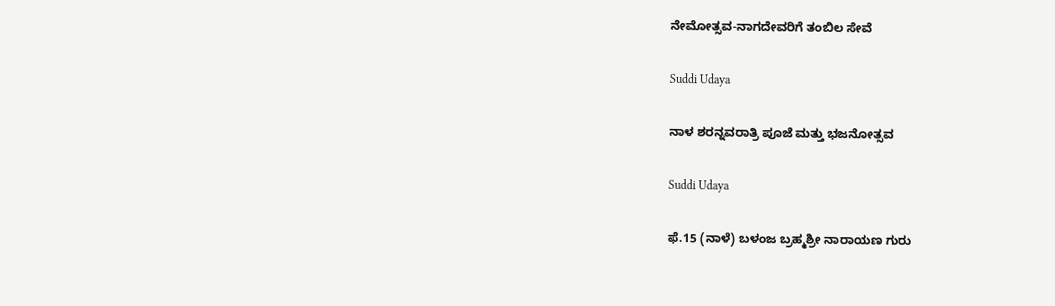ನೇಮೋತ್ಸವ-ನಾಗದೇವರಿಗೆ ತಂಬಿಲ ಸೇವೆ

Suddi Udaya

ನಾಳ ಶರನ್ನವರಾತ್ರಿ ಪೂಜೆ ಮತ್ತು ಭಜನೋತ್ಸವ

Suddi Udaya

ಫೆ.15 (ನಾಳೆ) ಬಳಂಜ ಬ್ರಹ್ಮಶ್ರೀ ನಾರಾಯಣ ಗುರು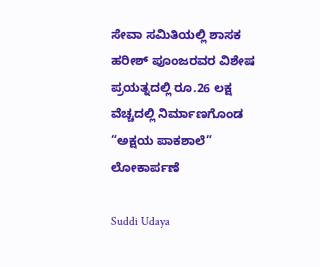ಸೇವಾ ಸಮಿತಿಯಲ್ಲಿ ಶಾಸಕ ಹರೀಶ್ ಪೂಂಜರವರ ವಿಶೇಷ ಪ್ರಯತ್ನದಲ್ಲಿ ರೂ.26 ಲಕ್ಷ ವೆಚ್ಚದಲ್ಲಿ ನಿರ್ಮಾಣಗೊಂಡ “ಅಕ್ಷಯ ಪಾಕಶಾಲೆ” ಲೋಕಾರ್ಪಣೆ

Suddi Udaya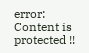error: Content is protected !!